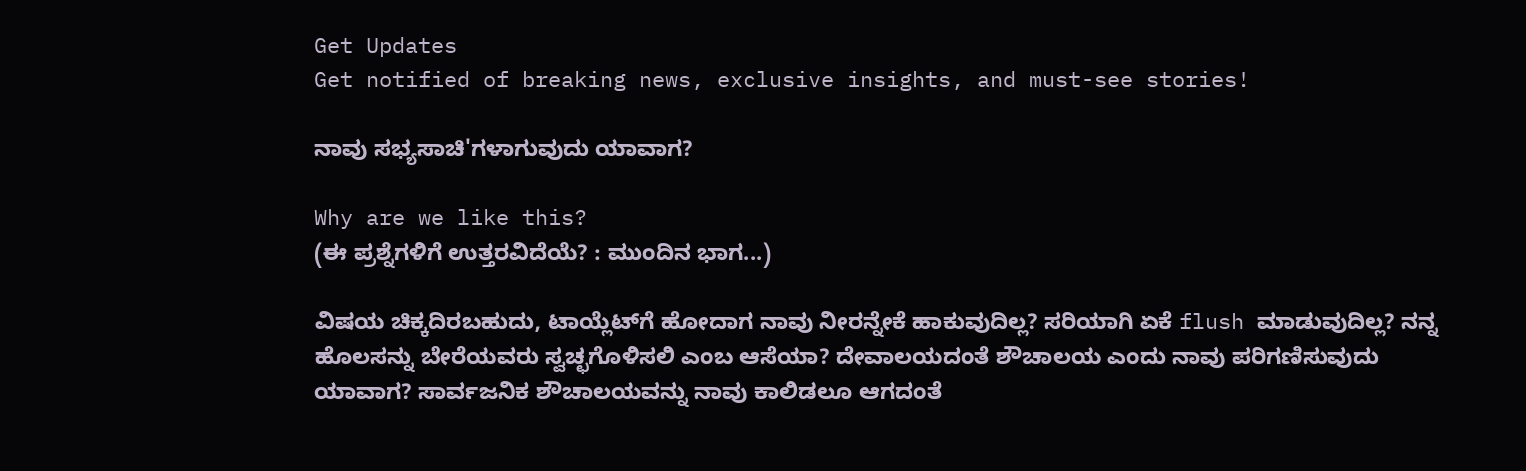Get Updates
Get notified of breaking news, exclusive insights, and must-see stories!

ನಾವು ಸಭ್ಯಸಾಚಿ'ಗಳಾಗುವುದು ಯಾವಾಗ?

Why are we like this?
(ಈ ಪ್ರಶ್ನೆಗಳಿಗೆ ಉತ್ತರವಿದೆಯೆ? : ಮುಂದಿನ ಭಾಗ...)

ವಿಷಯ ಚಿಕ್ಕದಿರಬಹುದು, ಟಾಯ್ಲೆಟ್‌ಗೆ ಹೋದಾಗ ನಾವು ನೀರನ್ನೇಕೆ ಹಾಕುವುದಿಲ್ಲ? ಸರಿಯಾಗಿ ಏಕೆ flush ಮಾಡುವುದಿಲ್ಲ? ನನ್ನ ಹೊಲಸನ್ನು ಬೇರೆಯವರು ಸ್ವಚ್ಛಗೊಳಿಸಲಿ ಎಂಬ ಆಸೆಯಾ? ದೇವಾಲಯದಂತೆ ಶೌಚಾಲಯ ಎಂದು ನಾವು ಪರಿಗಣಿಸುವುದು ಯಾವಾಗ? ಸಾರ್ವಜನಿಕ ಶೌಚಾಲಯವನ್ನು ನಾವು ಕಾಲಿಡಲೂ ಆಗದಂತೆ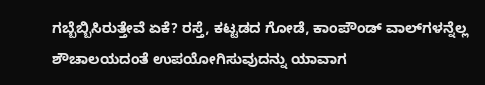ಗಬ್ಬೆಬ್ಬಿಸಿರುತ್ತೇವೆ ಏಕೆ? ರಸ್ತೆ, ಕಟ್ಟಡದ ಗೋಡೆ, ಕಾಂಪೌಂಡ್ ವಾಲ್‌ಗಳನ್ನೆಲ್ಲ ಶೌಚಾಲಯದಂತೆ ಉಪಯೋಗಿಸುವುದನ್ನು ಯಾವಾಗ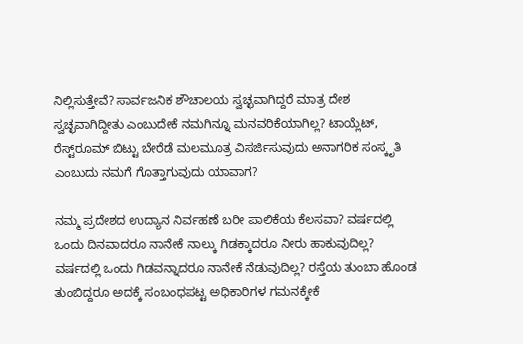ನಿಲ್ಲಿಸುತ್ತೇವೆ? ಸಾರ್ವಜನಿಕ ಶೌಚಾಲಯ ಸ್ವಚ್ಛವಾಗಿದ್ದರೆ ಮಾತ್ರ ದೇಶ ಸ್ವಚ್ಛವಾಗಿದ್ದೀತು ಎಂಬುದೇಕೆ ನಮಗಿನ್ನೂ ಮನವರಿಕೆಯಾಗಿಲ್ಲ? ಟಾಯ್ಲೆಟ್, ರೆಸ್ಟ್‌ರೂಮ್ ಬಿಟ್ಟು ಬೇರೆಡೆ ಮಲಮೂತ್ರ ವಿಸರ್ಜಿಸುವುದು ಅನಾಗರಿಕ ಸಂಸ್ಕೃತಿ ಎಂಬುದು ನಮಗೆ ಗೊತ್ತಾಗುವುದು ಯಾವಾಗ?

ನಮ್ಮ ಪ್ರದೇಶದ ಉದ್ಯಾನ ನಿರ್ವಹಣೆ ಬರೀ ಪಾಲಿಕೆಯ ಕೆಲಸವಾ? ವರ್ಷದಲ್ಲಿ ಒಂದು ದಿನವಾದರೂ ನಾನೇಕೆ ನಾಲ್ಕು ಗಿಡಕ್ಕಾದರೂ ನೀರು ಹಾಕುವುದಿಲ್ಲ? ವರ್ಷದಲ್ಲಿ ಒಂದು ಗಿಡವನ್ನಾದರೂ ನಾನೇಕೆ ನೆಡುವುದಿಲ್ಲ? ರಸ್ತೆಯ ತುಂಬಾ ಹೊಂಡ ತುಂಬಿದ್ದರೂ ಅದಕ್ಕೆ ಸಂಬಂಧಪಟ್ಟ ಅಧಿಕಾರಿಗಳ ಗಮನಕ್ಕೇಕೆ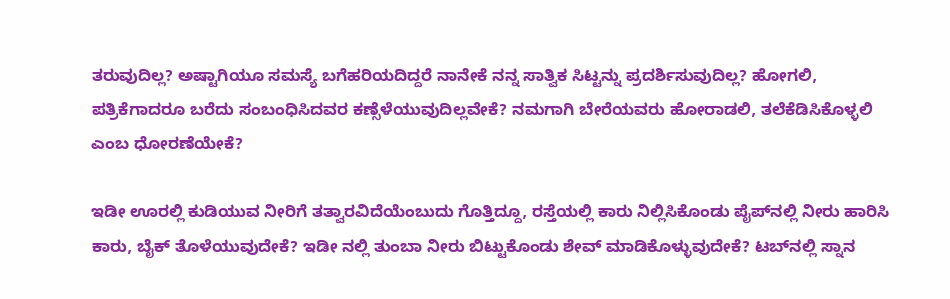ತರುವುದಿಲ್ಲ? ಅಷ್ಟಾಗಿಯೂ ಸಮಸ್ಯೆ ಬಗೆಹರಿಯದಿದ್ದರೆ ನಾನೇಕೆ ನನ್ನ ಸಾತ್ವಿಕ ಸಿಟ್ಟನ್ನು ಪ್ರದರ್ಶಿಸುವುದಿಲ್ಲ? ಹೋಗಲಿ, ಪತ್ರಿಕೆಗಾದರೂ ಬರೆದು ಸಂಬಂಧಿಸಿದವರ ಕಣ್ಸೆಳೆಯುವುದಿಲ್ಲವೇಕೆ? ನಮಗಾಗಿ ಬೇರೆಯವರು ಹೋರಾಡಲಿ, ತಲೆಕೆಡಿಸಿಕೊಳ್ಳಲಿ ಎಂಬ ಧೋರಣೆಯೇಕೆ?

ಇಡೀ ಊರಲ್ಲಿ ಕುಡಿಯುವ ನೀರಿಗೆ ತತ್ವಾರವಿದೆಯೆಂಬುದು ಗೊತ್ತಿದ್ದೂ, ರಸ್ತೆಯಲ್ಲಿ ಕಾರು ನಿಲ್ಲಿಸಿಕೊಂಡು ಪೈಪ್‌ನಲ್ಲಿ ನೀರು ಹಾರಿಸಿ ಕಾರು, ಬೈಕ್ ತೊಳೆಯುವುದೇಕೆ? ಇಡೀ ನಲ್ಲಿ ತುಂಬಾ ನೀರು ಬಿಟ್ಟುಕೊಂಡು ಶೇವ್ ಮಾಡಿಕೊಳ್ಳುವುದೇಕೆ? ಟಬ್‌ನಲ್ಲಿ ಸ್ನಾನ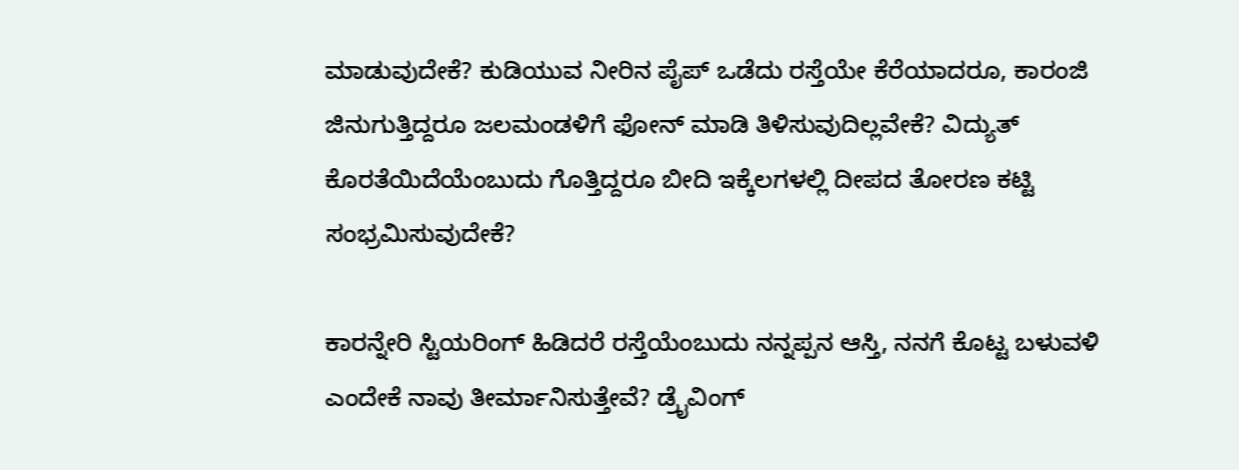ಮಾಡುವುದೇಕೆ? ಕುಡಿಯುವ ನೀರಿನ ಪೈಪ್ ಒಡೆದು ರಸ್ತೆಯೇ ಕೆರೆಯಾದರೂ, ಕಾರಂಜಿ ಜಿನುಗುತ್ತಿದ್ದರೂ ಜಲಮಂಡಳಿಗೆ ಫೋನ್ ಮಾಡಿ ತಿಳಿಸುವುದಿಲ್ಲವೇಕೆ? ವಿದ್ಯುತ್ ಕೊರತೆಯಿದೆಯೆಂಬುದು ಗೊತ್ತಿದ್ದರೂ ಬೀದಿ ಇಕ್ಕೆಲಗಳಲ್ಲಿ ದೀಪದ ತೋರಣ ಕಟ್ಟಿ ಸಂಭ್ರಮಿಸುವುದೇಕೆ?

ಕಾರನ್ನೇರಿ ಸ್ಟಿಯರಿಂಗ್ ಹಿಡಿದರೆ ರಸ್ತೆಯೆಂಬುದು ನನ್ನಪ್ಪನ ಆಸ್ತಿ, ನನಗೆ ಕೊಟ್ಟ ಬಳುವಳಿ ಎಂದೇಕೆ ನಾವು ತೀರ್ಮಾನಿಸುತ್ತೇವೆ? ಡ್ರೈವಿಂಗ್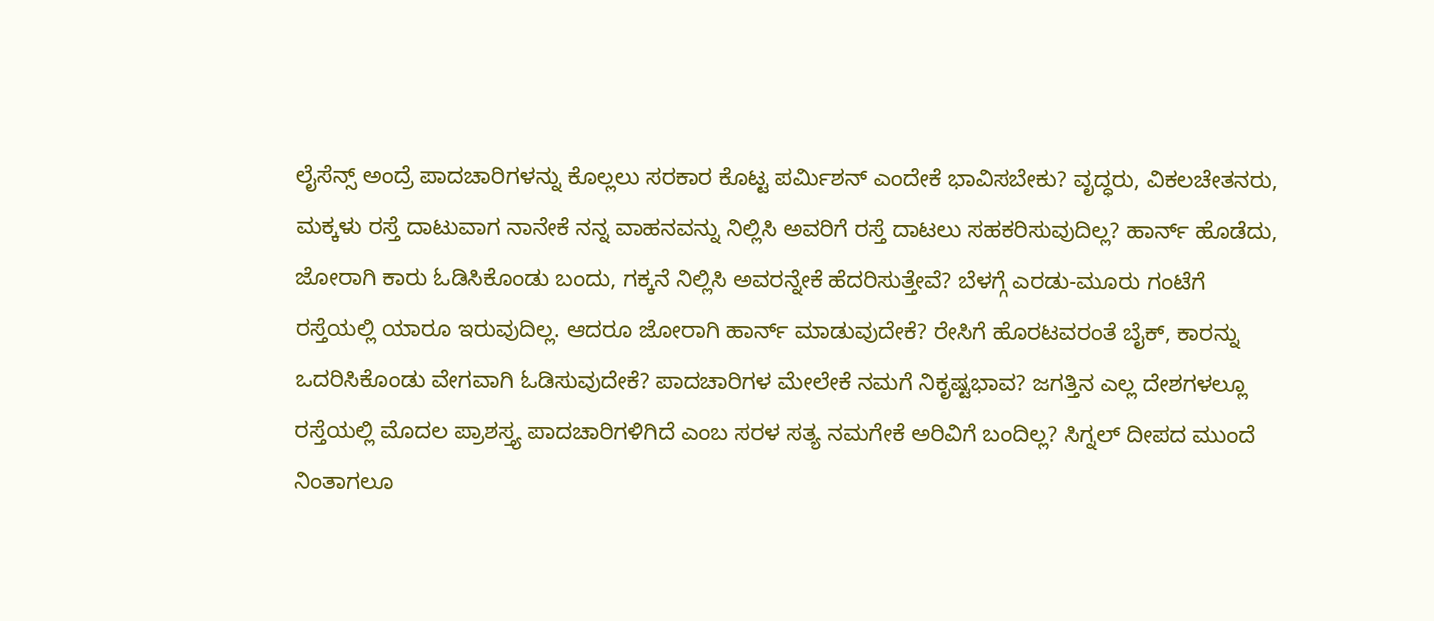ಲೈಸೆನ್ಸ್ ಅಂದ್ರೆ ಪಾದಚಾರಿಗಳನ್ನು ಕೊಲ್ಲಲು ಸರಕಾರ ಕೊಟ್ಟ ಪರ್ಮಿಶನ್ ಎಂದೇಕೆ ಭಾವಿಸಬೇಕು? ವೃದ್ಧರು, ವಿಕಲಚೇತನರು, ಮಕ್ಕಳು ರಸ್ತೆ ದಾಟುವಾಗ ನಾನೇಕೆ ನನ್ನ ವಾಹನವನ್ನು ನಿಲ್ಲಿಸಿ ಅವರಿಗೆ ರಸ್ತೆ ದಾಟಲು ಸಹಕರಿಸುವುದಿಲ್ಲ? ಹಾರ್ನ್ ಹೊಡೆದು, ಜೋರಾಗಿ ಕಾರು ಓಡಿಸಿಕೊಂಡು ಬಂದು, ಗಕ್ಕನೆ ನಿಲ್ಲಿಸಿ ಅವರನ್ನೇಕೆ ಹೆದರಿಸುತ್ತೇವೆ? ಬೆಳಗ್ಗೆ ಎರಡು-ಮೂರು ಗಂಟೆಗೆ ರಸ್ತೆಯಲ್ಲಿ ಯಾರೂ ಇರುವುದಿಲ್ಲ. ಆದರೂ ಜೋರಾಗಿ ಹಾರ್ನ್ ಮಾಡುವುದೇಕೆ? ರೇಸಿಗೆ ಹೊರಟವರಂತೆ ಬೈಕ್, ಕಾರನ್ನು ಒದರಿಸಿಕೊಂಡು ವೇಗವಾಗಿ ಓಡಿಸುವುದೇಕೆ? ಪಾದಚಾರಿಗಳ ಮೇಲೇಕೆ ನಮಗೆ ನಿಕೃಷ್ಟಭಾವ? ಜಗತ್ತಿನ ಎಲ್ಲ ದೇಶಗಳಲ್ಲೂ ರಸ್ತೆಯಲ್ಲಿ ಮೊದಲ ಪ್ರಾಶಸ್ತ್ಯ ಪಾದಚಾರಿಗಳಿಗಿದೆ ಎಂಬ ಸರಳ ಸತ್ಯ ನಮಗೇಕೆ ಅರಿವಿಗೆ ಬಂದಿಲ್ಲ? ಸಿಗ್ನಲ್ ದೀಪದ ಮುಂದೆ ನಿಂತಾಗಲೂ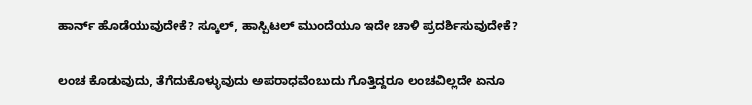ಹಾರ್ನ್ ಹೊಡೆಯುವುದೇಕೆ? ಸ್ಕೂಲ್, ಹಾಸ್ಪಿಟಲ್ ಮುಂದೆಯೂ ಇದೇ ಚಾಳಿ ಪ್ರದರ್ಶಿಸುವುದೇಕೆ?

ಲಂಚ ಕೊಡುವುದು, ತೆಗೆದುಕೊಳ್ಳುವುದು ಅಪರಾಧವೆಂಬುದು ಗೊತ್ತಿದ್ದರೂ ಲಂಚವಿಲ್ಲದೇ ಏನೂ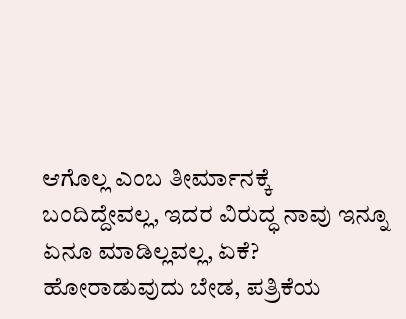ಆಗೊಲ್ಲ ಎಂಬ ತೀರ್ಮಾನಕ್ಕೆ ಬಂದಿದ್ದೇವಲ್ಲ, ಇದರ ವಿರುದ್ಧ ನಾವು ಇನ್ನೂ ಏನೂ ಮಾಡಿಲ್ಲವಲ್ಲ, ಏಕೆ? ಹೋರಾಡುವುದು ಬೇಡ, ಪತ್ರಿಕೆಯ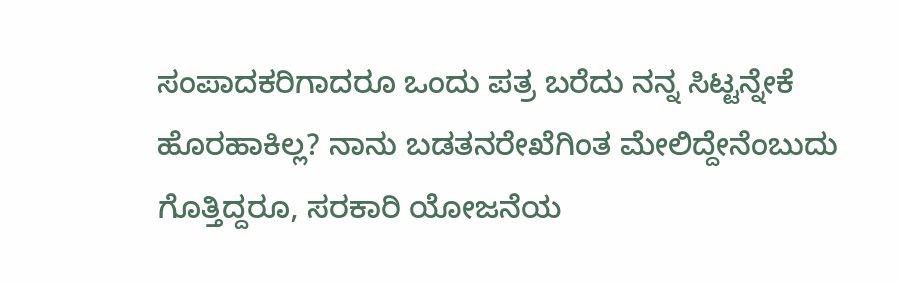ಸಂಪಾದಕರಿಗಾದರೂ ಒಂದು ಪತ್ರ ಬರೆದು ನನ್ನ ಸಿಟ್ಟನ್ನೇಕೆ ಹೊರಹಾಕಿಲ್ಲ? ನಾನು ಬಡತನರೇಖೆಗಿಂತ ಮೇಲಿದ್ದೇನೆಂಬುದು ಗೊತ್ತಿದ್ದರೂ, ಸರಕಾರಿ ಯೋಜನೆಯ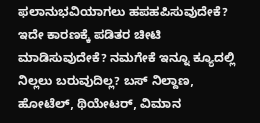ಫಲಾನುಭವಿಯಾಗಲು ಹಪಹಪಿಸುವುದೇಕೆ? ಇದೇ ಕಾರಣಕ್ಕೆ ಪಡಿತರ ಚೀಟಿ ಮಾಡಿಸುವುದೇಕೆ? ನಮಗೇಕೆ ಇನ್ನೂ ಕ್ಯೂದಲ್ಲಿ ನಿಲ್ಲಲು ಬರುವುದಿಲ್ಲ? ಬಸ್ ನಿಲ್ದಾಣ, ಹೋಟೆಲ್, ಥಿಯೇಟರ್, ವಿಮಾನ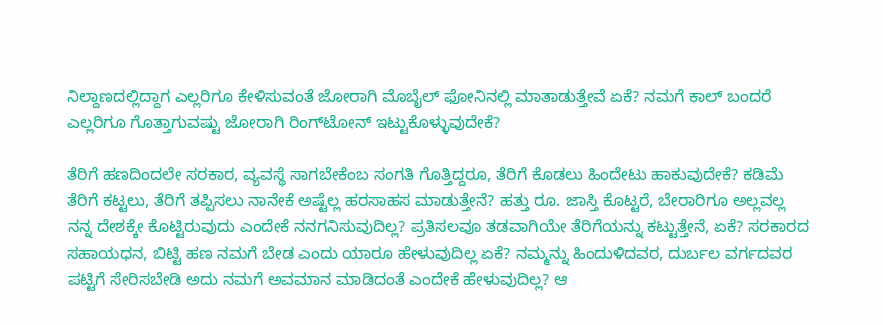ನಿಲ್ದಾಣದಲ್ಲಿದ್ದಾಗ ಎಲ್ಲರಿಗೂ ಕೇಳಿಸುವಂತೆ ಜೋರಾಗಿ ಮೊಬೈಲ್ ಫೋನಿನಲ್ಲಿ ಮಾತಾಡುತ್ತೇವೆ ಏಕೆ? ನಮಗೆ ಕಾಲ್ ಬಂದರೆ ಎಲ್ಲರಿಗೂ ಗೊತ್ತಾಗುವಷ್ಟು ಜೋರಾಗಿ ರಿಂಗ್‌ಟೋನ್ ಇಟ್ಟುಕೊಳ್ಳುವುದೇಕೆ?

ತೆರಿಗೆ ಹಣದಿಂದಲೇ ಸರಕಾರ, ವ್ಯವಸ್ಥೆ ಸಾಗಬೇಕೆಂಬ ಸಂಗತಿ ಗೊತ್ತಿದ್ದರೂ, ತೆರಿಗೆ ಕೊಡಲು ಹಿಂದೇಟು ಹಾಕುವುದೇಕೆ? ಕಡಿಮೆ ತೆರಿಗೆ ಕಟ್ಟಲು, ತೆರಿಗೆ ತಪ್ಪಿಸಲು ನಾನೇಕೆ ಅಷ್ಟೆಲ್ಲ ಹರಸಾಹಸ ಮಾಡುತ್ತೇನೆ? ಹತ್ತು ರೂ. ಜಾಸ್ತಿ ಕೊಟ್ಟರೆ, ಬೇರಾರಿಗೂ ಅಲ್ಲವಲ್ಲ ನನ್ನ ದೇಶಕ್ಕೇ ಕೊಟ್ಟಿರುವುದು ಎಂದೇಕೆ ನನಗನಿಸುವುದಿಲ್ಲ? ಪ್ರತಿಸಲವೂ ತಡವಾಗಿಯೇ ತೆರಿಗೆಯನ್ನು ಕಟ್ಟುತ್ತೇನೆ, ಏಕೆ? ಸರಕಾರದ ಸಹಾಯಧನ, ಬಿಟ್ಟಿ ಹಣ ನಮಗೆ ಬೇಡ ಎಂದು ಯಾರೂ ಹೇಳುವುದಿಲ್ಲ ಏಕೆ? ನಮ್ಮನ್ನು ಹಿಂದುಳಿದವರ, ದುರ್ಬಲ ವರ್ಗದವರ ಪಟ್ಟಿಗೆ ಸೇರಿಸಬೇಡಿ ಅದು ನಮಗೆ ಅವಮಾನ ಮಾಡಿದಂತೆ ಎಂದೇಕೆ ಹೇಳುವುದಿಲ್ಲ? ಆ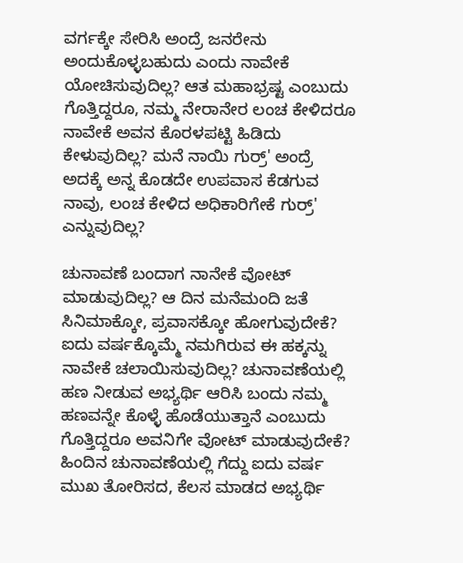ವರ್ಗಕ್ಕೇ ಸೇರಿಸಿ ಅಂದ್ರೆ ಜನರೇನು ಅಂದುಕೊಳ್ಳಬಹುದು ಎಂದು ನಾವೇಕೆ ಯೋಚಿಸುವುದಿಲ್ಲ? ಆತ ಮಹಾಭ್ರಷ್ಟ ಎಂಬುದು ಗೊತ್ತಿದ್ದರೂ, ನಮ್ಮ ನೇರಾನೇರ ಲಂಚ ಕೇಳಿದರೂ ನಾವೇಕೆ ಅವನ ಕೊರಳಪಟ್ಟಿ ಹಿಡಿದು ಕೇಳುವುದಿಲ್ಲ? ಮನೆ ನಾಯಿ ಗುರ್ರ್' ಅಂದ್ರೆ ಅದಕ್ಕೆ ಅನ್ನ ಕೊಡದೇ ಉಪವಾಸ ಕೆಡಗುವ ನಾವು, ಲಂಚ ಕೇಳಿದ ಅಧಿಕಾರಿಗೇಕೆ ಗುರ್ರ್' ಎನ್ನುವುದಿಲ್ಲ?

ಚುನಾವಣೆ ಬಂದಾಗ ನಾನೇಕೆ ವೋಟ್ ಮಾಡುವುದಿಲ್ಲ? ಆ ದಿನ ಮನೆಮಂದಿ ಜತೆ ಸಿನಿಮಾಕ್ಕೋ, ಪ್ರವಾಸಕ್ಕೋ ಹೋಗುವುದೇಕೆ? ಐದು ವರ್ಷಕ್ಕೊಮ್ಮೆ ನಮಗಿರುವ ಈ ಹಕ್ಕನ್ನು ನಾವೇಕೆ ಚಲಾಯಿಸುವುದಿಲ್ಲ? ಚುನಾವಣೆಯಲ್ಲಿ ಹಣ ನೀಡುವ ಅಭ್ಯರ್ಥಿ ಆರಿಸಿ ಬಂದು ನಮ್ಮ ಹಣವನ್ನೇ ಕೊಳ್ಳೆ ಹೊಡೆಯುತ್ತಾನೆ ಎಂಬುದು ಗೊತ್ತಿದ್ದರೂ ಅವನಿಗೇ ವೋಟ್ ಮಾಡುವುದೇಕೆ? ಹಿಂದಿನ ಚುನಾವಣೆಯಲ್ಲಿ ಗೆದ್ದು ಐದು ವರ್ಷ ಮುಖ ತೋರಿಸದ, ಕೆಲಸ ಮಾಡದ ಅಭ್ಯರ್ಥಿ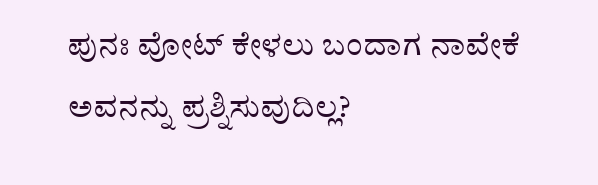ಪುನಃ ವೋಟ್ ಕೇಳಲು ಬಂದಾಗ ನಾವೇಕೆ ಅವನನ್ನು ಪ್ರಶ್ನಿಸುವುದಿಲ್ಲ?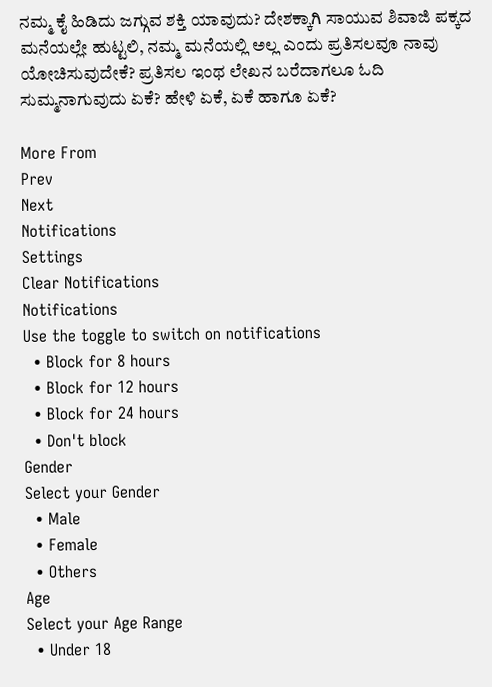ನಮ್ಮ ಕೈ ಹಿಡಿದು ಜಗ್ಗುವ ಶಕ್ತಿ ಯಾವುದು? ದೇಶಕ್ಕಾಗಿ ಸಾಯುವ ಶಿವಾಜಿ ಪಕ್ಕದ ಮನೆಯಲ್ಲೇ ಹುಟ್ಟಲಿ, ನಮ್ಮ ಮನೆಯಲ್ಲಿ ಅಲ್ಲ ಎಂದು ಪ್ರತಿಸಲವೂ ನಾವು ಯೋಚಿಸುವುದೇಕೆ? ಪ್ರತಿಸಲ ಇಂಥ ಲೇಖನ ಬರೆದಾಗಲೂ ಓದಿ ಸುಮ್ಮನಾಗುವುದು ಏಕೆ? ಹೇಳಿ ಏಕೆ, ಏಕೆ ಹಾಗೂ ಏಕೆ?

More From
Prev
Next
Notifications
Settings
Clear Notifications
Notifications
Use the toggle to switch on notifications
  • Block for 8 hours
  • Block for 12 hours
  • Block for 24 hours
  • Don't block
Gender
Select your Gender
  • Male
  • Female
  • Others
Age
Select your Age Range
  • Under 18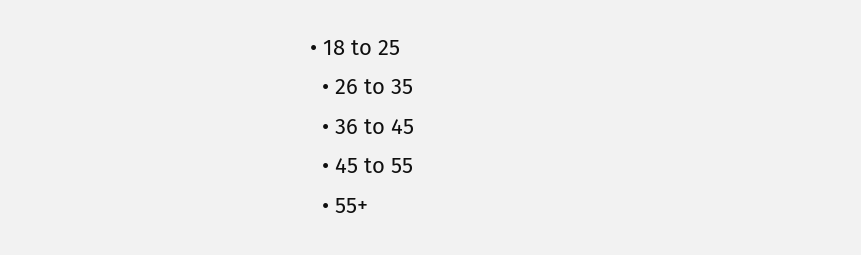• 18 to 25
  • 26 to 35
  • 36 to 45
  • 45 to 55
  • 55+